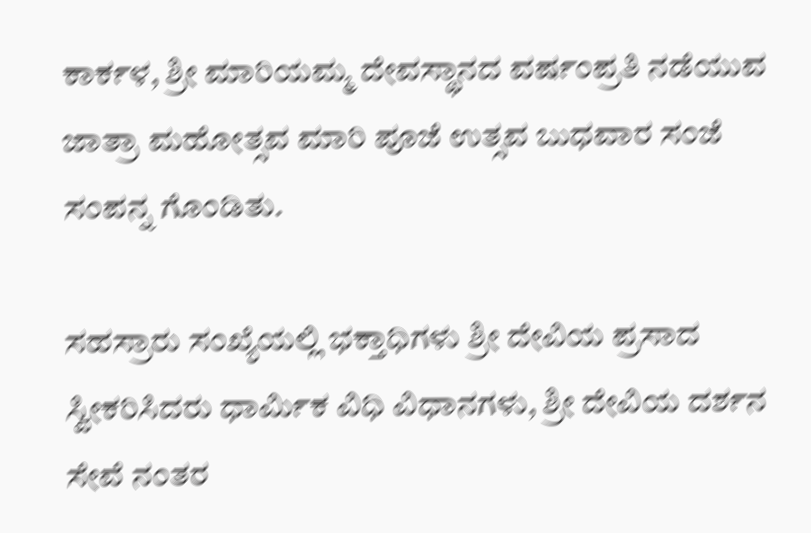ಕಾರ್ಕಳ, ಶ್ರೀ ಮಾರಿಯಮ್ಮ ದೇವಸ್ಥಾನದ ವರ್ಷಂಪ್ರತಿ ನಡೆಯುವ ಜಾತ್ರಾ ಮಹೋತ್ಸವ ಮಾರಿ ಪೂಜೆ ಉತ್ಸವ ಬುಧವಾರ ಸಂಜೆ ಸಂಪನ್ನ ಗೊಂಡಿತು.

ಸಹಸ್ರಾರು ಸಂಖ್ಯೆಯಲ್ಲಿ ಭಕ್ತಾಧಿಗಳು ಶ್ರೀ ದೇವಿಯ ಪ್ರಸಾದ ಸ್ವೀಕರಿಸಿದರು ಧಾರ್ಮಿಕ ವಿಧಿ ವಿಧಾನಗಳು, ಶ್ರೀ ದೇವಿಯ ದರ್ಶನ ಸೇವೆ ನಂತರ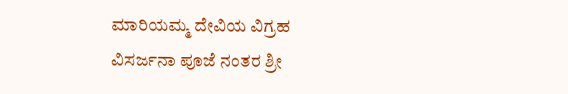ಮಾರಿಯಮ್ಮ ದೇವಿಯ ವಿಗ್ರಹ ವಿಸರ್ಜನಾ ಪೂಜೆ ನಂತರ ಶ್ರೀ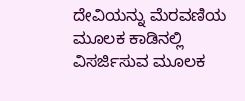ದೇವಿಯನ್ನು ಮೆರವಣಿಯ ಮೂಲಕ ಕಾಡಿನಲ್ಲಿ ವಿಸರ್ಜಿಸುವ ಮೂಲಕ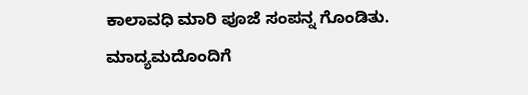ಕಾಲಾವಧಿ ಮಾರಿ ಪೂಜೆ ಸಂಪನ್ನ ಗೊಂಡಿತು.
ಮಾದ್ಯಮದೊಂದಿಗೆ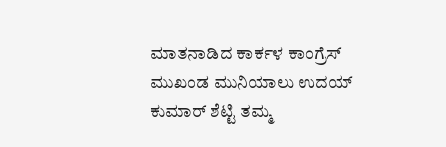ಮಾತನಾಡಿದ ಕಾರ್ಕಳ ಕಾಂಗ್ರೆಸ್ ಮುಖಂಡ ಮುನಿಯಾಲು ಉದಯ್ ಕುಮಾರ್ ಶೆಟ್ಟಿ ತಮ್ಮ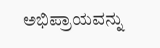ಅಭಿಪ್ರಾಯವನ್ನು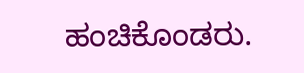ಹಂಚಿಕೊಂಡರು.